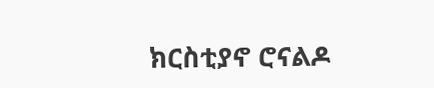ክርስቲያኖ ሮናልዶ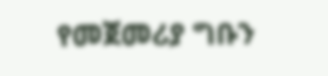የመጀመሪያ ግቡን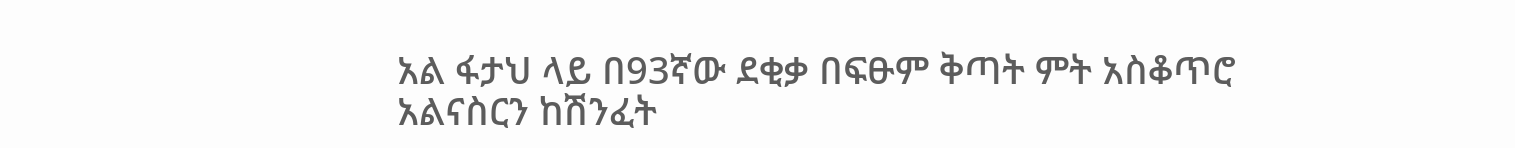አል ፋታህ ላይ በ93ኛው ደቂቃ በፍፁም ቅጣት ምት አስቆጥሮ አልናስርን ከሽንፈት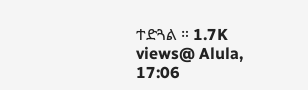ተድጓል ። 1.7K views@ Alula, 17:06